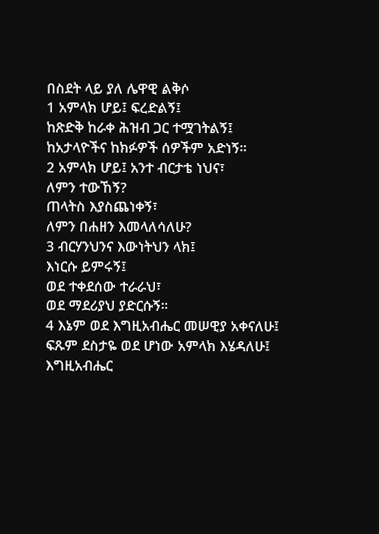በስደት ላይ ያለ ሌዋዊ ልቅሶ
1 አምላክ ሆይ፤ ፍረድልኝ፤
ከጽድቅ ከራቀ ሕዝብ ጋር ተሟገትልኝ፤
ከአታላዮችና ከክፉዎች ሰዎችም አድነኝ።
2 አምላክ ሆይ፤ አንተ ብርታቴ ነህና፣
ለምን ተውኸኝ?
ጠላትስ እያስጨነቀኝ፣
ለምን በሐዘን እመላለሳለሁ?
3 ብርሃንህንና እውነትህን ላክ፤
እነርሱ ይምሩኝ፤
ወደ ተቀደሰው ተራራህ፣
ወደ ማደሪያህ ያድርሱኝ።
4 እኔም ወደ እግዚአብሔር መሠዊያ አቀናለሁ፤
ፍጹም ደስታዬ ወደ ሆነው አምላክ እሄዳለሁ፤
እግዚአብሔር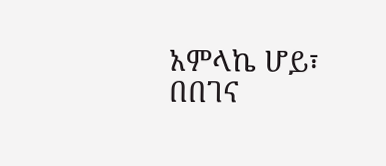አምላኬ ሆይ፣
በበገና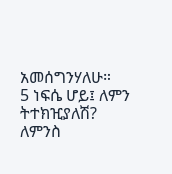አመሰግንሃለሁ።
5 ነፍሴ ሆይ፤ ለምን ትተክዢያለሽ?
ለምንስ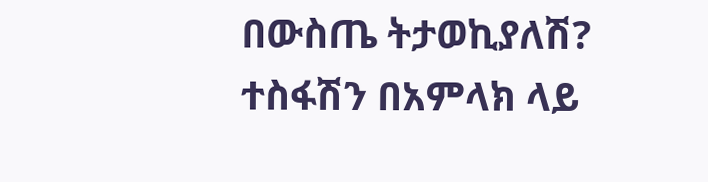በውስጤ ትታወኪያለሽ?
ተስፋሽን በአምላክ ላይ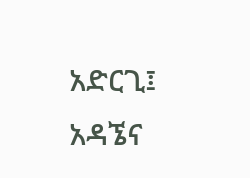አድርጊ፤
አዳኜና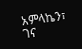አምላኬን፣
ገና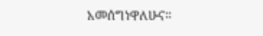አመሰግነዋለሁና።